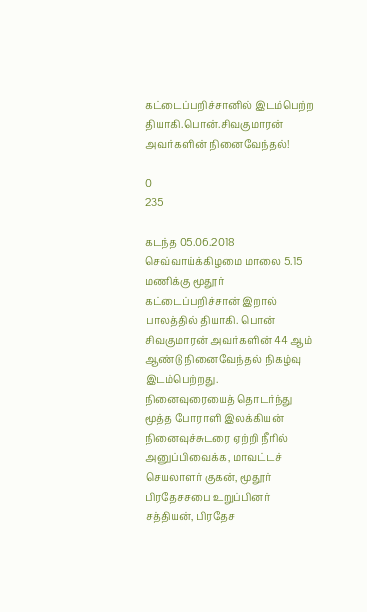கட்டைப்பறிச்சானில் இடம்பெற்ற தியாகி.பொன்.சிவகுமாரன் அவர்களின் நினைவேந்தல்!

0
235

கடந்த 05.06.2018 செவ்வாய்க்கிழமை மாலை 5.15 மணிக்கு மூதூர் கட்டைப்பறிச்சான் இறால் பாலத்தில் தியாகி. பொன் சிவகுமாரன் அவர்களின் 44 ஆம் ஆண்டு நினைவேந்தல் நிகழ்வு இடம்பெற்றது.
நினைவுரையைத் தொடர்ந்து மூத்த போராளி இலக்கியன் நினைவுச்சுடரை ஏற்றி நீரில் அனுப்பிவைக்க, மாவட்டச் செயலாளர் குகன், மூதூர் பிரதேசசபை உறுப்பினர் சத்தியன், பிரதேச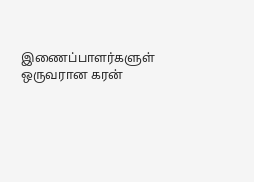இணைப்பாளர்களுள் ஒருவரான கரன்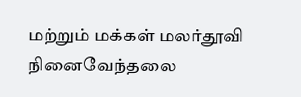மற்றும் மக்கள் மலர்தூவி நினைவேந்தலை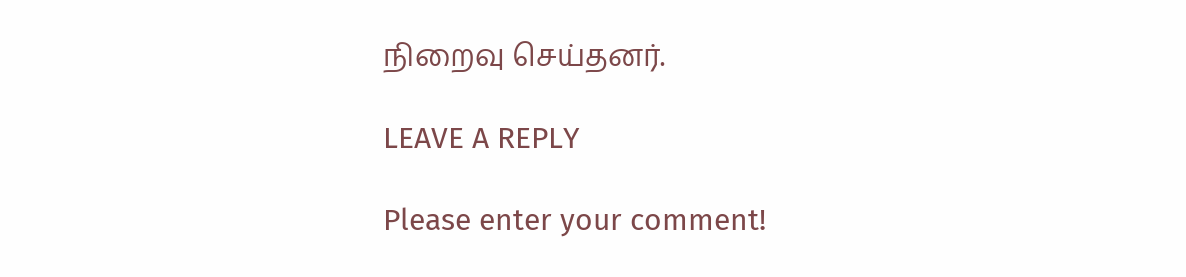நிறைவு செய்தனர்.

LEAVE A REPLY

Please enter your comment!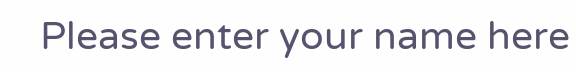Please enter your name here